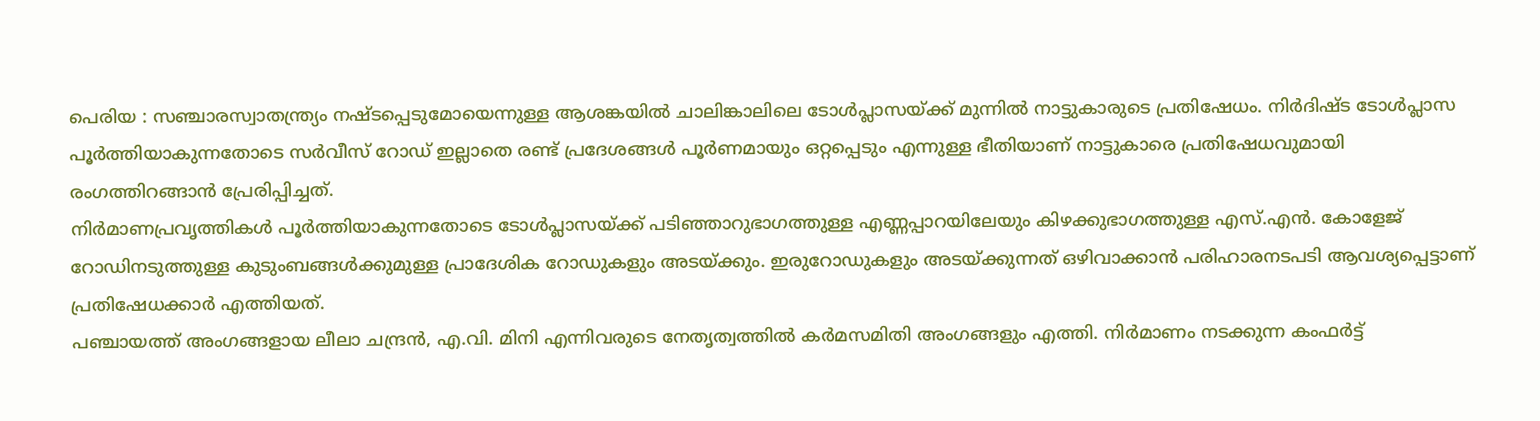പെരിയ : സഞ്ചാരസ്വാതന്ത്ര്യം നഷ്ടപ്പെടുമോയെന്നുള്ള ആശങ്കയിൽ ചാലിങ്കാലിലെ ടോൾപ്ലാസയ്ക്ക് മുന്നിൽ നാട്ടുകാരുടെ പ്രതിഷേധം. നിർദിഷ്ട ടോൾപ്ലാസ പൂർത്തിയാകുന്നതോടെ സർവീസ് റോഡ് ഇല്ലാതെ രണ്ട് പ്രദേശങ്ങൾ പൂർണമായും ഒറ്റപ്പെടും എന്നുള്ള ഭീതിയാണ് നാട്ടുകാരെ പ്രതിഷേധവുമായി രംഗത്തിറങ്ങാൻ പ്രേരിപ്പിച്ചത്.
നിർമാണപ്രവൃത്തികൾ പൂർത്തിയാകുന്നതോടെ ടോൾപ്ലാസയ്ക്ക് പടിഞ്ഞാറുഭാഗത്തുള്ള എണ്ണപ്പാറയിലേയും കിഴക്കുഭാഗത്തുള്ള എസ്.എൻ. കോളേജ് റോഡിനടുത്തുള്ള കുടുംബങ്ങൾക്കുമുള്ള പ്രാദേശിക റോഡുകളും അടയ്ക്കും. ഇരുറോഡുകളും അടയ്ക്കുന്നത് ഒഴിവാക്കാൻ പരിഹാരനടപടി ആവശ്യപ്പെട്ടാണ് പ്രതിഷേധക്കാർ എത്തിയത്.
പഞ്ചായത്ത് അംഗങ്ങളായ ലീലാ ചന്ദ്രൻ, എ.വി. മിനി എന്നിവരുടെ നേതൃത്വത്തിൽ കർമസമിതി അംഗങ്ങളും എത്തി. നിർമാണം നടക്കുന്ന കംഫർട്ട്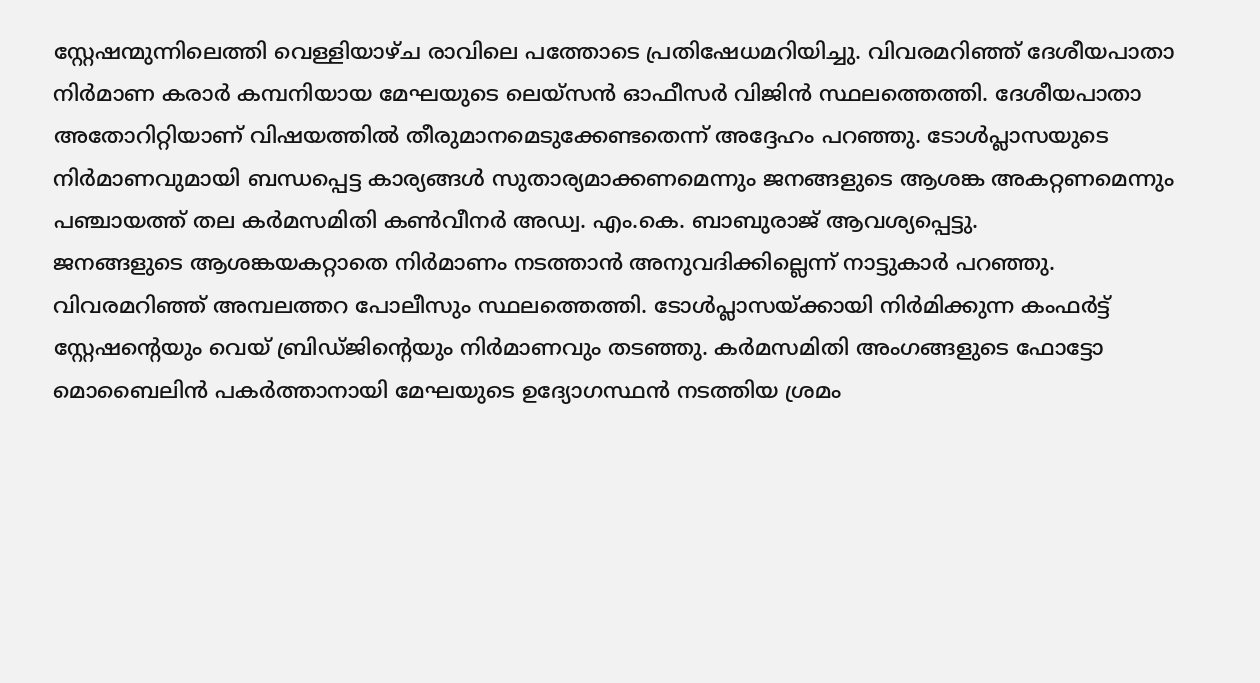സ്റ്റേഷന്മുന്നിലെത്തി വെള്ളിയാഴ്ച രാവിലെ പത്തോടെ പ്രതിഷേധമറിയിച്ചു. വിവരമറിഞ്ഞ് ദേശീയപാതാ നിർമാണ കരാർ കമ്പനിയായ മേഘയുടെ ലെയ്സൻ ഓഫീസർ വിജിൻ സ്ഥലത്തെത്തി. ദേശീയപാതാ അതോറിറ്റിയാണ് വിഷയത്തിൽ തീരുമാനമെടുക്കേണ്ടതെന്ന് അദ്ദേഹം പറഞ്ഞു. ടോൾപ്ലാസയുടെ നിർമാണവുമായി ബന്ധപ്പെട്ട കാര്യങ്ങൾ സുതാര്യമാക്കണമെന്നും ജനങ്ങളുടെ ആശങ്ക അകറ്റണമെന്നും പഞ്ചായത്ത് തല കർമസമിതി കൺവീനർ അഡ്വ. എം.കെ. ബാബുരാജ് ആവശ്യപ്പെട്ടു.
ജനങ്ങളുടെ ആശങ്കയകറ്റാതെ നിർമാണം നടത്താൻ അനുവദിക്കില്ലെന്ന് നാട്ടുകാർ പറഞ്ഞു. വിവരമറിഞ്ഞ് അമ്പലത്തറ പോലീസും സ്ഥലത്തെത്തി. ടോൾപ്ലാസയ്ക്കായി നിർമിക്കുന്ന കംഫർട്ട് സ്റ്റേഷന്റെയും വെയ് ബ്രിഡ്ജിന്റെയും നിർമാണവും തടഞ്ഞു. കർമസമിതി അംഗങ്ങളുടെ ഫോട്ടോ മൊബൈലിൻ പകർത്താനായി മേഘയുടെ ഉദ്യോഗസ്ഥൻ നടത്തിയ ശ്രമം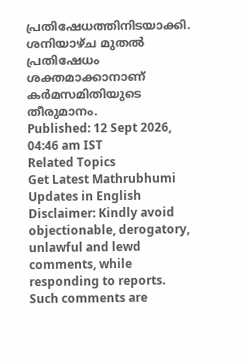പ്രതിഷേധത്തിനിടയാക്കി. ശനിയാഴ്ച മുതൽ പ്രതിഷേധം ശക്തമാക്കാനാണ് കർമസമിതിയുടെ തീരുമാനം.
Published: 12 Sept 2026, 04:46 am IST
Related Topics
Get Latest Mathrubhumi Updates in English
Disclaimer: Kindly avoid objectionable, derogatory, unlawful and lewd comments, while responding to reports. Such comments are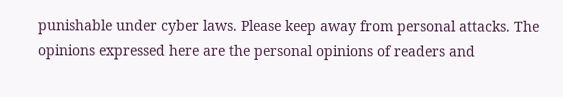punishable under cyber laws. Please keep away from personal attacks. The opinions expressed here are the personal opinions of readers and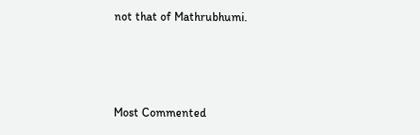not that of Mathrubhumi.



Most Commented